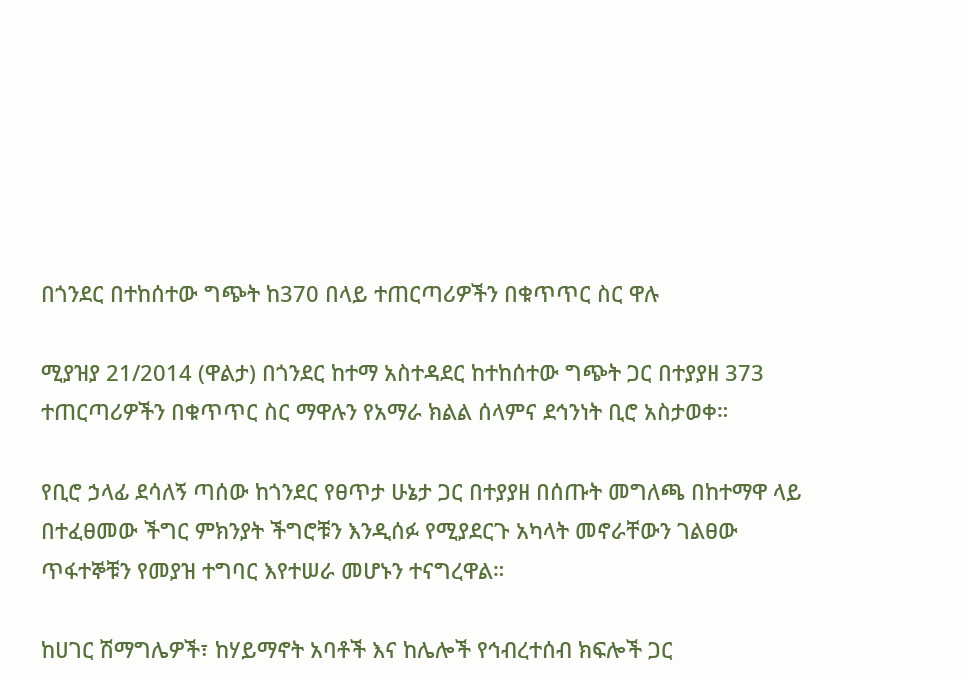በጎንደር በተከሰተው ግጭት ከ370 በላይ ተጠርጣሪዎችን በቁጥጥር ስር ዋሉ

ሚያዝያ 21/2014 (ዋልታ) በጎንደር ከተማ አስተዳደር ከተከሰተው ግጭት ጋር በተያያዘ 373 ተጠርጣሪዎችን በቁጥጥር ስር ማዋሉን የአማራ ክልል ሰላምና ደኅንነት ቢሮ አስታወቀ።

የቢሮ ኃላፊ ደሳለኝ ጣሰው ከጎንደር የፀጥታ ሁኔታ ጋር በተያያዘ በሰጡት መግለጫ በከተማዋ ላይ በተፈፀመው ችግር ምክንያት ችግሮቹን እንዲሰፉ የሚያደርጉ አካላት መኖራቸውን ገልፀው ጥፋተኞቹን የመያዝ ተግባር እየተሠራ መሆኑን ተናግረዋል።

ከሀገር ሽማግሌዎች፣ ከሃይማኖት አባቶች እና ከሌሎች የኅብረተሰብ ክፍሎች ጋር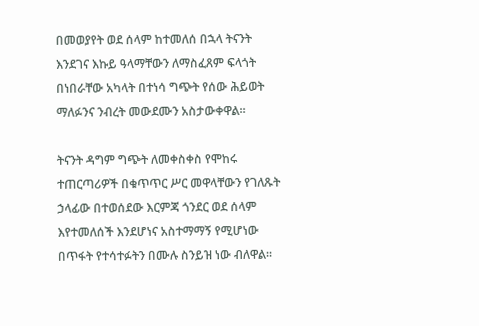በመወያየት ወደ ሰላም ከተመለሰ በኋላ ትናንት እንደገና እኩይ ዓላማቸውን ለማስፈጸም ፍላጎት በነበራቸው አካላት በተነሳ ግጭት የሰው ሕይወት ማለፉንና ንብረት መውደሙን አስታውቀዋል።

ትናንት ዳግም ግጭት ለመቀስቀስ የሞከሩ ተጠርጣሪዎች በቁጥጥር ሥር መዋላቸውን የገለጹት ኃላፊው በተወሰደው እርምጃ ጎንደር ወደ ሰላም እየተመለሰች እንደሆነና አስተማማኝ የሚሆነው በጥፋት የተሳተፉትን በሙሉ ስንይዝ ነው ብለዋል።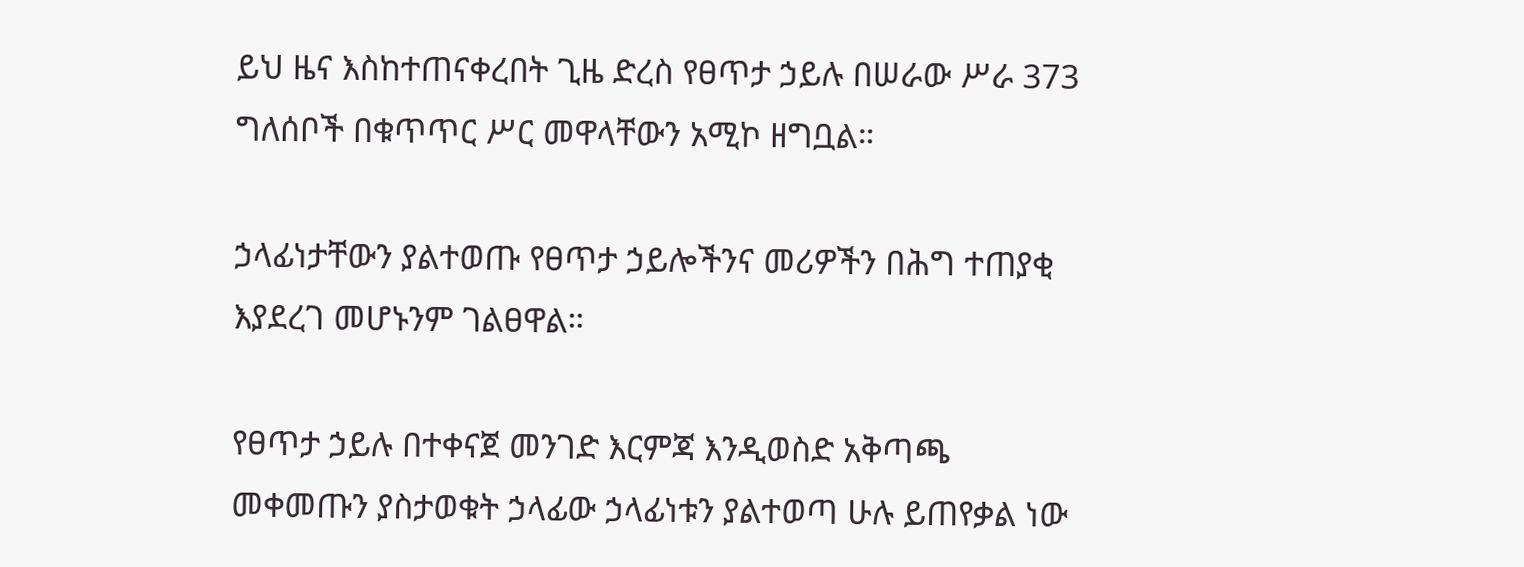ይህ ዜና እስከተጠናቀረበት ጊዜ ድረስ የፀጥታ ኃይሉ በሠራው ሥራ 373 ግለሰቦች በቁጥጥር ሥር መዋላቸውን አሚኮ ዘግቧል።

ኃላፊነታቸውን ያልተወጡ የፀጥታ ኃይሎችንና መሪዎችን በሕግ ተጠያቂ እያደረገ መሆኑንም ገልፀዋል።

የፀጥታ ኃይሉ በተቀናጀ መንገድ እርምጃ እንዲወስድ አቅጣጫ መቀመጡን ያስታወቁት ኃላፊው ኃላፊነቱን ያልተወጣ ሁሉ ይጠየቃል ነው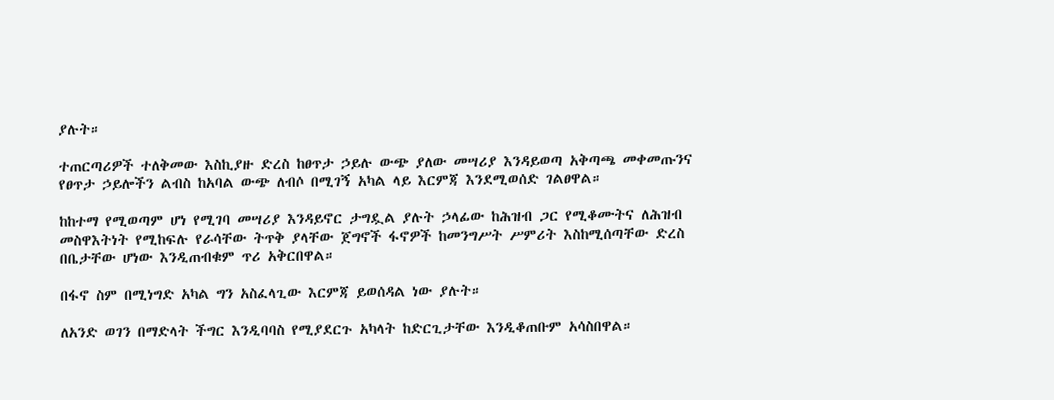ያሉት።

ተጠርጣሪዎች ተለቅመው እስኪያዙ ድረስ ከፀጥታ ኃይሉ ውጭ ያለው መሣሪያ እንዳይወጣ አቅጣጫ መቀመጡንና የፀጥታ ኃይሎችን ልብስ ከአባል ውጭ ለብሶ በሚገኝ አካል ላይ እርምጃ እንደሚወሰድ ገልፀዋል።

ከከተማ የሚወጣም ሆነ የሚገባ መሣሪያ እንዳይኖር ታግዷል ያሉት ኃላፊው ከሕዝብ ጋር የሚቆሙትና ለሕዝብ መስዋእትነት የሚከፍሉ የራሳቸው ትጥቅ ያላቸው ጀግኖች ፋኖዎች ከመንግሥት ሥምሪት እስከሚሰጣቸው ድረስ በቤታቸው ሆነው እንዲጠብቁም ጥሪ አቅርበዋል።

በፋኖ ስም በሚነግድ አካል ግን አስፈላጊው እርምጃ ይወሰዳል ነው ያሉት።

ለአንድ ወገን በማድላት ችግር እንዲባባስ የሚያደርጉ አካላት ከድርጊታቸው እንዲቆጠቡም አሳስበዋል።